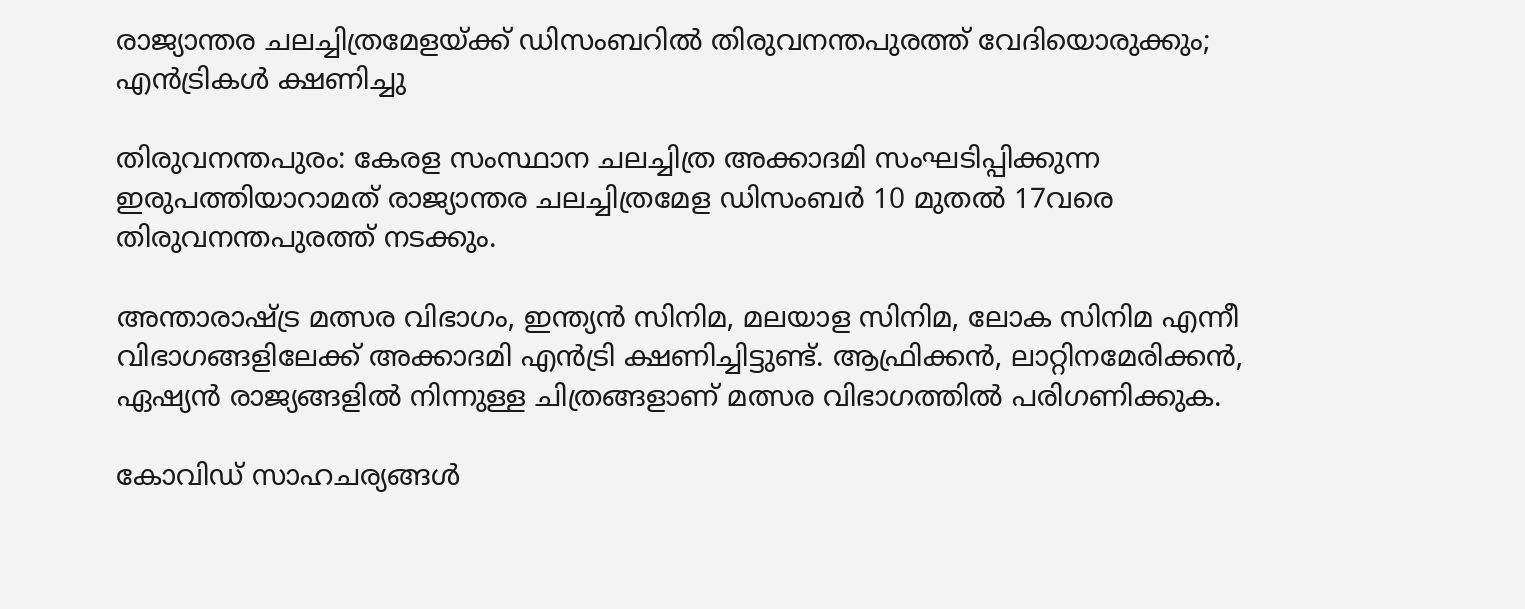രാജ്യാന്തര ചലച്ചിത്രമേളയ്ക്ക് ഡിസംബറില്‍ തിരുവനന്തപുരത്ത് വേദിയൊരുക്കും; എന്‍ട്രികള്‍ ക്ഷണിച്ചു

തിരുവനന്തപുരം: കേരള സംസ്ഥാന ചലച്ചിത്ര അക്കാദമി സംഘടിപ്പിക്കുന്ന ഇരുപത്തിയാറാമത് രാജ്യാന്തര ചലച്ചിത്രമേള ഡിസംബര്‍ 10 മുതല്‍ 17വരെ തിരുവനന്തപുരത്ത് നടക്കും.

അന്താരാഷ്ട്ര മത്സര വിഭാഗം, ഇന്ത്യന്‍ സിനിമ, മലയാള സിനിമ, ലോക സിനിമ എന്നീ വിഭാഗങ്ങളിലേക്ക് അക്കാദമി എന്‍ട്രി ക്ഷണിച്ചിട്ടുണ്ട്. ആഫ്രിക്കന്‍, ലാറ്റിനമേരിക്കന്‍, ഏഷ്യന്‍ രാജ്യങ്ങളില്‍ നിന്നുള്ള ചിത്രങ്ങളാണ് മത്സര വിഭാഗത്തില്‍ പരിഗണിക്കുക.

കോവിഡ് സാഹചര്യങ്ങള്‍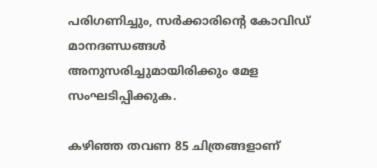പരിഗണിച്ചും, സര്‍ക്കാരിന്റെ കോവിഡ് മാനദണ്ഡങ്ങള്‍ അനുസരിച്ചുമായിരിക്കും മേള സംഘടിപ്പിക്കുക.

കഴിഞ്ഞ തവണ 85 ചിത്രങ്ങളാണ്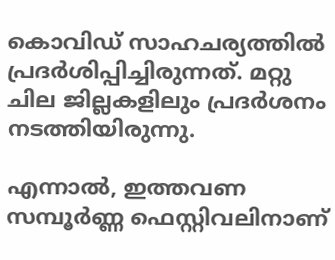കൊവിഡ് സാഹചര്യത്തില്‍ പ്രദര്‍ശിപ്പിച്ചിരുന്നത്. മറ്റു ചില ജില്ലകളിലും പ്രദര്‍ശനം നടത്തിയിരുന്നു.

എന്നാല്‍, ഇത്തവണ സമ്പൂര്‍ണ്ണ ഫെസ്റ്റിവലിനാണ്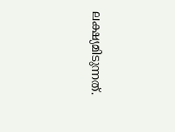ലക്ഷ്യമിടുന്നത്.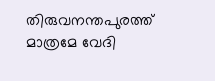തിരുവനന്തപുരത്ത് മാത്രമേ വേദി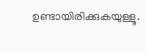ഉണ്ടായിരിക്കുകയുള്ളൂ.